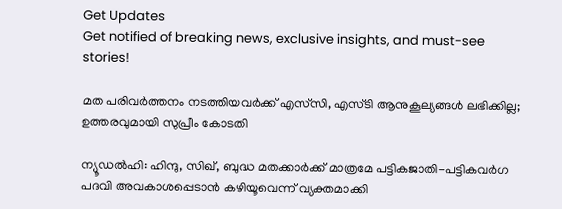Get Updates
Get notified of breaking news, exclusive insights, and must-see stories!

മത പരിവർത്തനം നടത്തിയവർക്ക് എസ്‌സി, എസ്‌ടി ആനുകൂല്യങ്ങൾ ലഭിക്കില്ല; ഉത്തരവുമായി സുപ്രീം കോടതി

ന്യൂഡൽഹി: ഹിന്ദു, സിഖ്, ബുദ്ധ മതക്കാർക്ക് മാത്രമേ പട്ടികജാതി-പട്ടികവർഗ പദവി അവകാശപ്പെടാൻ കഴിയൂവെന്ന് വ്യക്തമാക്കി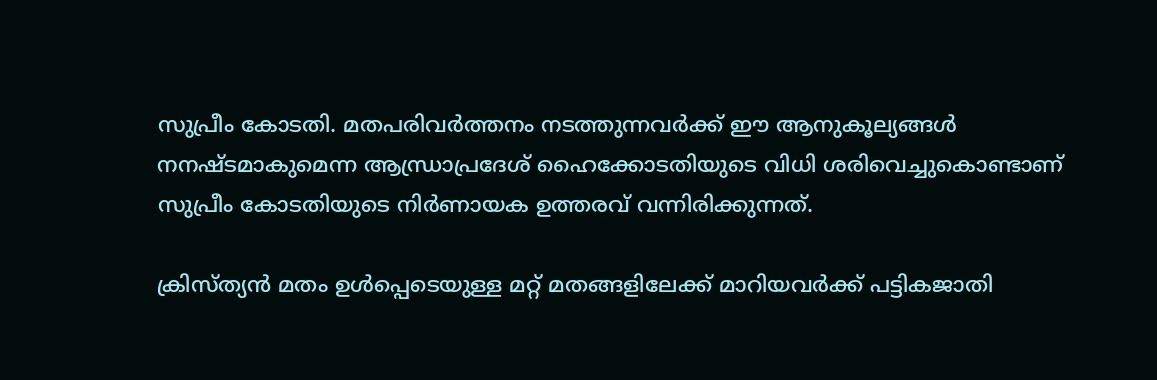സുപ്രീം കോടതി. മതപരിവർത്തനം നടത്തുന്നവർക്ക് ഈ ആനുകൂല്യങ്ങൾ നനഷ്‌ടമാകുമെന്ന ആന്ധ്രാപ്രദേശ് ഹൈക്കോടതിയുടെ വിധി ശരിവെച്ചുകൊണ്ടാണ് സുപ്രീം കോടതിയുടെ നിർണായക ഉത്തരവ് വന്നിരിക്കുന്നത്.

ക്രിസ്ത്യൻ മതം ഉൾപ്പെടെയുള്ള മറ്റ് മതങ്ങളിലേക്ക് മാറിയവർക്ക് പട്ടികജാതി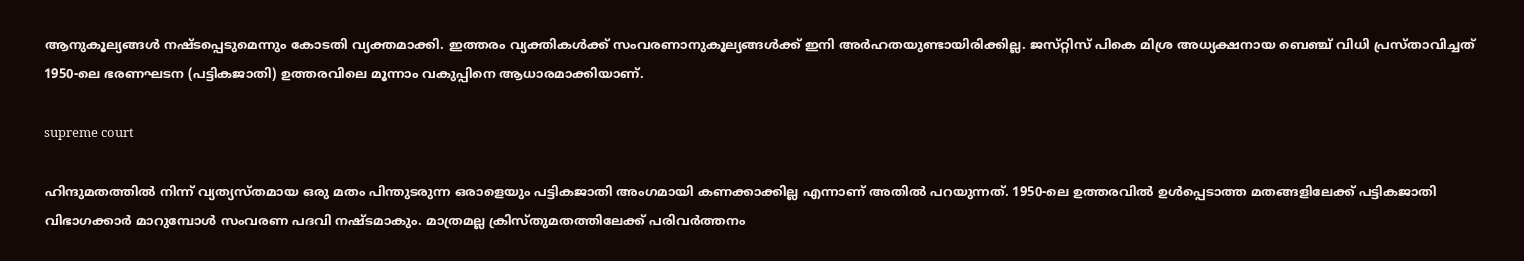ആനുകൂല്യങ്ങൾ നഷ്‌ടപ്പെടുമെന്നും കോടതി വ്യക്തമാക്കി. ഇത്തരം വ്യക്തികൾക്ക് സംവരണാനുകൂല്യങ്ങൾക്ക് ഇനി അർഹതയുണ്ടായിരിക്കില്ല. ജസ്‌റ്റിസ് പികെ മിശ്ര അധ്യക്ഷനായ ബെഞ്ച് വിധി പ്രസ്‌താവിച്ചത് 1950-ലെ ഭരണഘടന (പട്ടികജാതി) ഉത്തരവിലെ മൂന്നാം വകുപ്പിനെ ആധാരമാക്കിയാണ്.

supreme court

ഹിന്ദുമതത്തിൽ നിന്ന് വ്യത്യസ്‌തമായ ഒരു മതം പിന്തുടരുന്ന ഒരാളെയും പട്ടികജാതി അംഗമായി കണക്കാക്കില്ല എന്നാണ് അതിൽ പറയുന്നത്. 1950-ലെ ഉത്തരവിൽ ഉൾപ്പെടാത്ത മതങ്ങളിലേക്ക് പട്ടികജാതി വിഭാഗക്കാർ മാറുമ്പോൾ സംവരണ പദവി നഷ്‌ടമാകും. മാത്രമല്ല ക്രിസ്‌തുമതത്തിലേക്ക് പരിവർത്തനം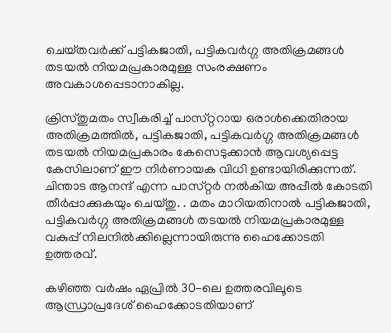ചെയ്‌തവർക്ക് പട്ടികജാതി, പട്ടികവർഗ്ഗ അതിക്രമങ്ങൾ തടയൽ നിയമപ്രകാരമുള്ള സംരക്ഷണം അവകാശപ്പെടാനാകില്ല.

ക്രിസ്‌തുമതം സ്വീകരിച്ച് പാസ്‌റ്ററായ ഒരാൾക്കെതിരായ അതിക്രമത്തിൽ, പട്ടികജാതി, പട്ടികവർഗ്ഗ അതിക്രമങ്ങൾ തടയൽ നിയമപ്രകാരം കേസെടുക്കാൻ ആവശ്യപ്പെട്ട കേസിലാണ് ഈ നിർണായക വിധി ഉണ്ടായിരിക്കുന്നത്. ചിന്താട ആനന്ദ് എന്ന പാസ്‌റ്റര്‍ നല്‍കിയ അപ്പീല്‍ കോടതി തീര്‍പ്പാക്കുകയും ചെയ്‌തു. . മതം മാറിയതിനാല്‍ പട്ടികജാതി, പട്ടികവർഗ്ഗ അതിക്രമങ്ങൾ തടയൽ നിയമപ്രകാരമുള്ള വകുപ്പ് നിലനില്‍ക്കില്ലെന്നായിരുന്നു ഹൈക്കോടതി ഉത്തരവ്.

കഴിഞ്ഞ വർഷം ഏപ്രിൽ 30-ലെ ഉത്തരവിലൂടെ ആന്ധ്രാപ്രദേശ് ഹൈക്കോടതിയാണ്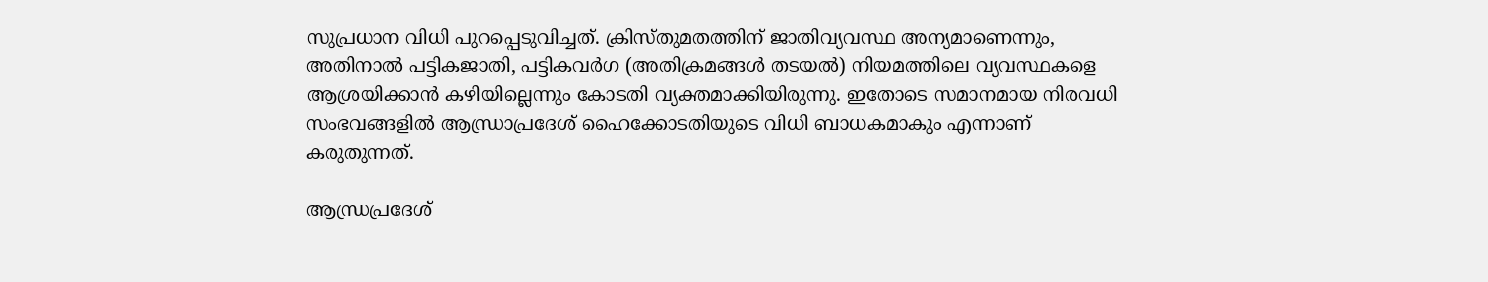സുപ്രധാന വിധി പുറപ്പെടുവിച്ചത്. ക്രിസ്‌തുമതത്തിന് ജാതിവ്യവസ്ഥ അന്യമാണെന്നും, അതിനാൽ പട്ടികജാതി, പട്ടികവർഗ (അതിക്രമങ്ങൾ തടയൽ) നിയമത്തിലെ വ്യവസ്ഥകളെ ആശ്രയിക്കാൻ കഴിയില്ലെന്നും കോടതി വ്യക്തമാക്കിയിരുന്നു. ഇതോടെ സമാനമായ നിരവധി സംഭവങ്ങളിൽ ആന്ധ്രാപ്രദേശ് ഹൈക്കോടതിയുടെ വിധി ബാധകമാകും എന്നാണ് കരുതുന്നത്.

ആന്ധ്രപ്രദേശ്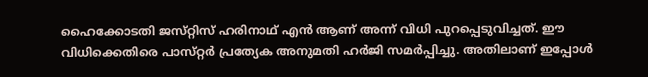ഹൈക്കോടതി ജസ്‌റ്റിസ് ഹരിനാഥ് എൻ ആണ് അന്ന് വിധി പുറപ്പെടുവിച്ചത്. ഈ വിധിക്കെതിരെ പാസ്‌റ്റർ പ്രത്യേക അനുമതി ഹർജി സമർപ്പിച്ചു. അതിലാണ് ഇപ്പോൾ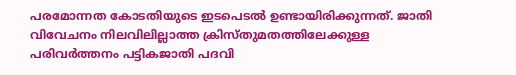പരമോന്നത കോടതിയുടെ ഇടപെടൽ ഉണ്ടായിരിക്കുന്നത്. ജാതി വിവേചനം നിലവിലില്ലാത്ത ക്രിസ്‌തുമതത്തിലേക്കുള്ള പരിവർത്തനം പട്ടികജാതി പദവി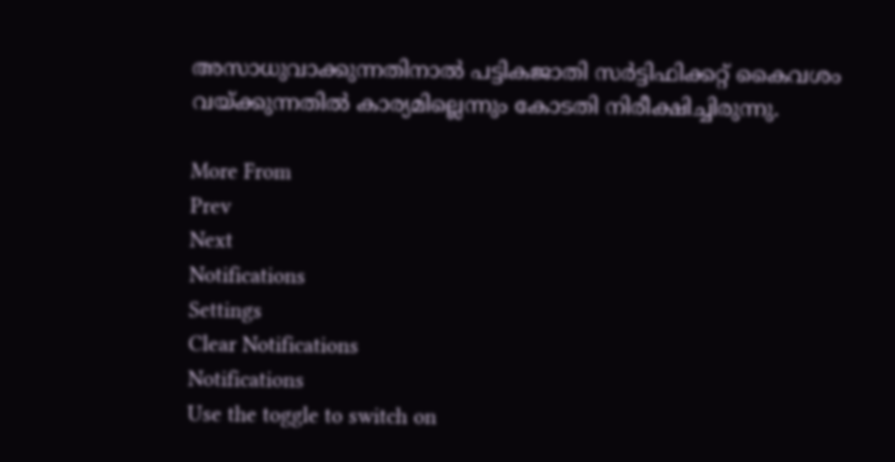അസാധുവാക്കുന്നതിനാൽ പട്ടികജാതി സർട്ടിഫിക്കറ്റ് കൈവശം വയ്ക്കുന്നതിൽ കാര്യമില്ലെന്നും കോടതി നിരീക്ഷിച്ചിരുന്നു.

More From
Prev
Next
Notifications
Settings
Clear Notifications
Notifications
Use the toggle to switch on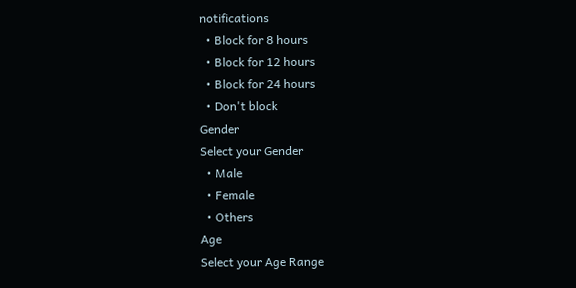notifications
  • Block for 8 hours
  • Block for 12 hours
  • Block for 24 hours
  • Don't block
Gender
Select your Gender
  • Male
  • Female
  • Others
Age
Select your Age Range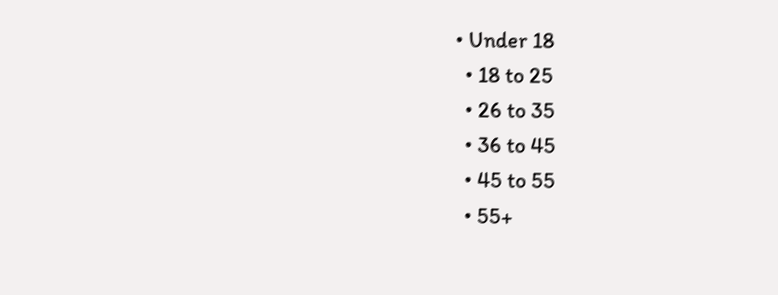• Under 18
  • 18 to 25
  • 26 to 35
  • 36 to 45
  • 45 to 55
  • 55+